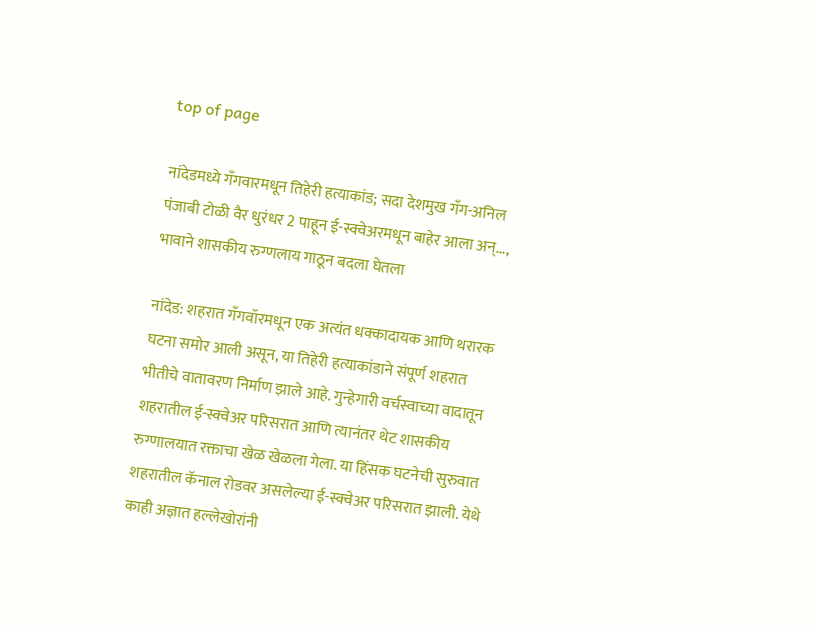top of page

नांदेडमध्ये गँगवारमधून तिहेरी हत्याकांड; सदा देशमुख गँग-अनिल पंजाबी टोळी वैर धुरंधर 2 पाहून ई-स्क्वेअरमधून बाहेर आला अन्..., भावाने शासकीय रुग्णलाय गाठून बदला घेतला

नांदेड: शहरात गँगवॉरमधून एक अत्यंत धक्कादायक आणि थरारक घटना समोर आली असून, या तिहेरी हत्याकांडाने संपूर्ण शहरात भीतीचे वातावरण निर्माण झाले आहे. गुन्हेगारी वर्चस्वाच्या वादातून शहरातील ई-स्क्वेअर परिसरात आणि त्यानंतर थेट शासकीय रुग्णालयात रक्ताचा खेळ खेळला गेला. या हिंसक घटनेची सुरुवात शहरातील कॅनाल रोडवर असलेल्या ई-स्क्वेअर परिसरात झाली. येथे काही अज्ञात हल्लेखोरांनी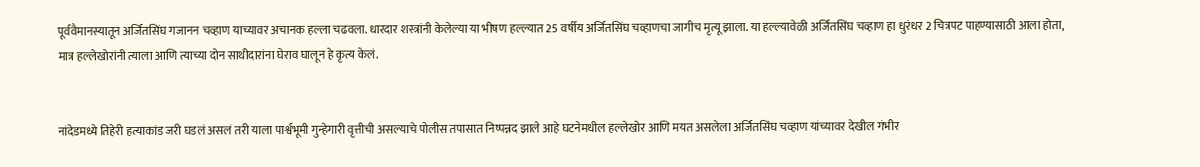पूर्ववैमानस्यातून अर्जितसिंघ गजानन चव्हाण याच्यावर अचानक हल्ला चढवला. धारदार शस्त्रांनी केलेल्या या भीषण हल्ल्यात 25 वर्षीय अर्जितसिंघ चव्हाणचा जागीच मृत्यू झाला. या हल्ल्यावेळी अर्जितसिंघ चव्हाण हा धुरंधर 2 चित्रपट पाहण्यासाठी आला होता, मात्र हल्लेखोरांनी त्याला आणि त्याच्या दोन साथीदारांना घेराव घालून हे कृत्य केलं.


नांदेडमध्ये तिहेरी हत्याकांड जरी घडलं असलं तरी याला पार्श्वभूमी गुन्हेगारी वृत्तीची असल्याचे पोलीस तपासात निष्पन्नद झाले आहे घटनेमधील हल्लेखोर आणि मयत असलेला अर्जितसिंघ चव्हाण यांच्यावर देखील गंभीर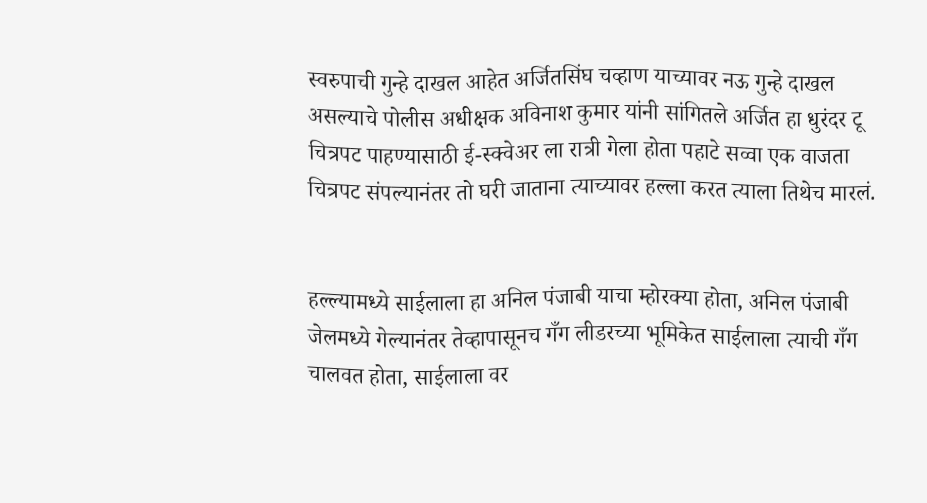स्वरुपाची गुन्हे दाखल आहेत अर्जितसिंघ चव्हाण याच्यावर नऊ गुन्हे दाखल असल्याचे पोलीस अधीक्षक अविनाश कुमार यांनी सांगितले अर्जित हा धुरंदर टू चित्रपट पाहण्यासाठी ई-स्क्वेअर ला रात्री गेला होता पहाटे सव्वा एक वाजता चित्रपट संपल्यानंतर तो घरी जाताना त्याच्यावर हल्ला करत त्याला तिथेच मारलं.


हल्ल्यामध्ये साईलाला हा अनिल पंजाबी याचा म्होरक्या होता, अनिल पंजाबी जेलमध्ये गेल्यानंतर तेव्हापासूनच गँग लीडरच्या भूमिकेत साईलाला त्याची गँग चालवत होता, साईलाला वर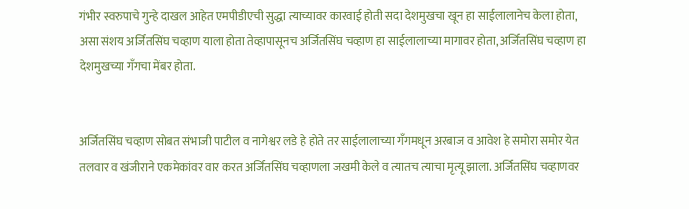गंभीर स्वरुपाचे गुन्हे दाखल आहेत एमपीडीएची सुद्धा त्याच्यावर कारवाई होती सदा देशमुखचा खून हा साईलालानेच केला होता, असा संशय अर्जितसिंघ चव्हाण याला होता तेव्हापासूनच अर्जितसिंघ चव्हाण हा साईलालाच्या मागावर होता, अर्जितसिंघ चव्हाण हा देशमुखच्या गँगचा मेंबर होता.


अर्जितसिंघ चव्हाण सोबत संभाजी पाटील व नागेश्वर लडे हे होते तर साईलालाच्या गँगमधून अरबाज व आवेश हे समोरा समोर येत तलवार व खंजीराने एकमेकांवर वार करत अर्जितसिंघ चव्हाणला जखमी केले व त्यातच त्याचा मृत्यू झाला. अर्जितसिंघ चव्हाणवर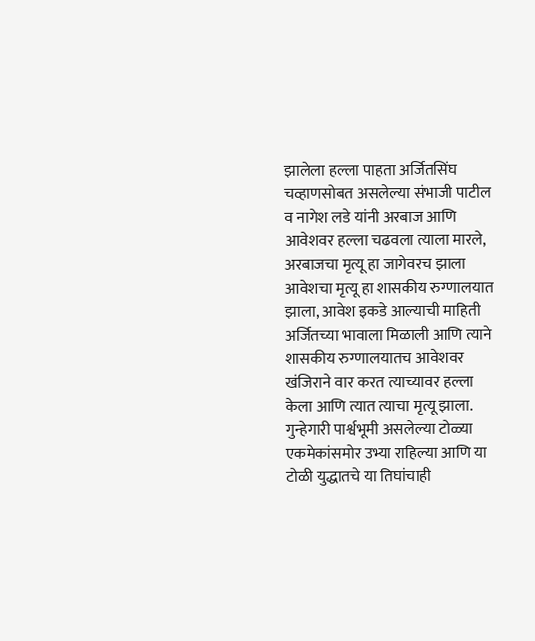झालेला हल्ला पाहता अर्जितसिंघ चव्हाणसोबत असलेल्या संभाजी पाटील व नागेश लडे यांनी अरबाज आणि आवेशवर हल्ला चढवला त्याला मारले, अरबाजचा मृत्यू हा जागेवरच झाला आवेशचा मृत्यू हा शासकीय रुग्णालयात झाला, आवेश इकडे आल्याची माहिती अर्जितच्या भावाला मिळाली आणि त्याने शासकीय रुग्णालयातच आवेशवर खंजिराने वार करत त्याच्यावर हल्ला केला आणि त्यात त्याचा मृत्यू झाला. गुन्हेगारी पार्श्वभूमी असलेल्या टोळ्या एकमेकांसमोर उभ्या राहिल्या आणि या टोळी युद्धातचे या तिघांचाही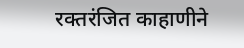रक्तरंजित काहाणीने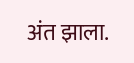अंत झाला.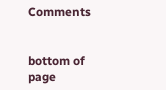Comments


bottom of page